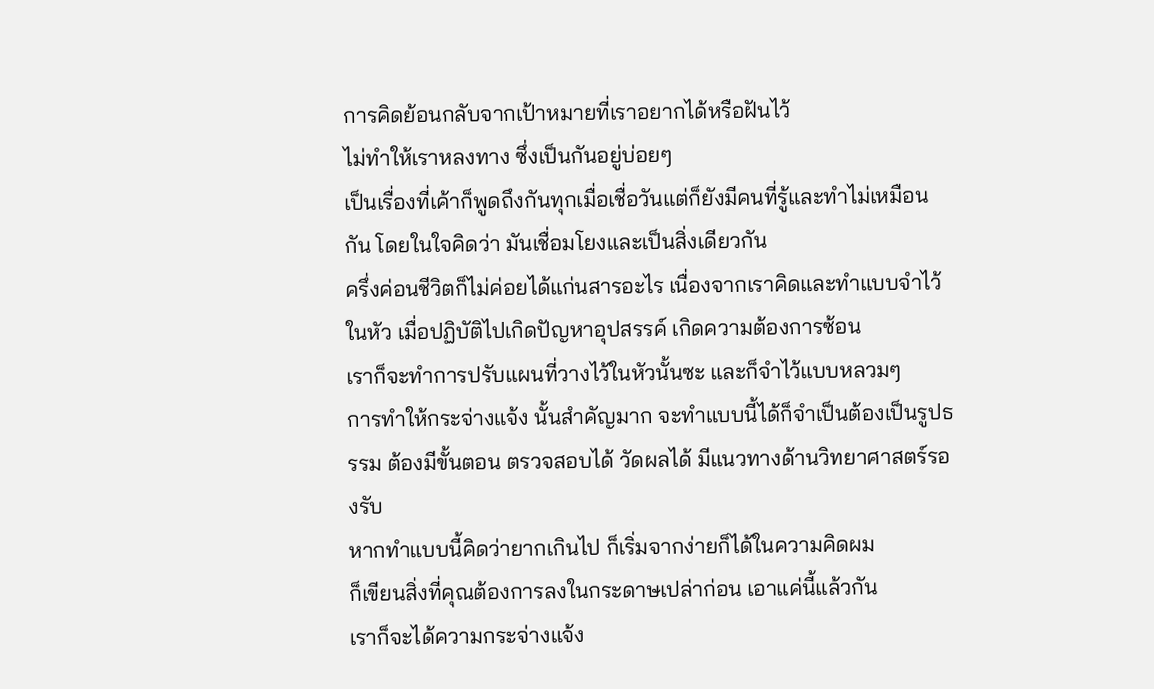การคิดย้อนกลับจากเป้าหมายที่เราอยากได้หรือฝันไว้
ไม่ทำให้เราหลงทาง ซึ่งเป็นกันอยู่บ่อยๆ
เป็นเรื่องที่เค้าก็พูดถึงกันทุกเมื่อเชื่อวันแต่ก็ยังมีคนที่รู้และทำไม่เหมือนกัน โดยในใจคิดว่า มันเชื่อมโยงและเป็นสิ่งเดียวกัน
ครึ่งค่อนชีวิตก็ไม่ค่อยได้แก่นสารอะไร เนื่องจากเราคิดและทำแบบจำไว้ในหัว เมื่อปฏิบัติไปเกิดปัญหาอุปสรรค์ เกิดความต้องการซ้อน
เราก็จะทำการปรับแผนที่วางไว้ในหัวนั้นซะ และก็จำไว้แบบหลวมๆ
การทำให้กระจ่างแจ้ง นั้นสำคัญมาก จะทำแบบนี้ได้ก็จำเป็นต้องเป็นรูปธรรม ต้องมีขั้นตอน ตรวจสอบได้ วัดผลได้ มีแนวทางด้านวิทยาศาสตร์รองรับ
หากทำแบบนี้คิดว่ายากเกินไป ก็เริ่มจากง่ายก็ได้ในความคิดผม
ก็เขียนสิ่งที่คุณต้องการลงในกระดาษเปล่าก่อน เอาแค่นี้แล้วกัน
เราก็จะได้ความกระจ่างแจ้ง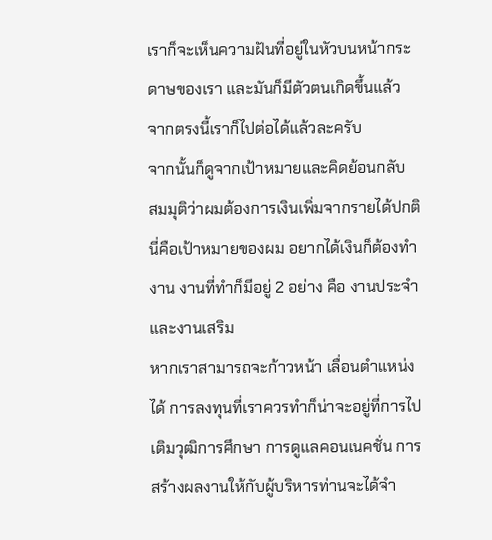เราก็จะเห็นความฝันที่อยู่ในหัวบนหน้ากระดาษของเรา และมันก็มีตัวตนเกิดขึ้นแล้ว จากตรงนี้เราก็ไปต่อได้แล้วละครับ
จากนั้นก็ดูจากเป้าหมายและคิดย้อนกลับ
สมมุติว่าผมต้องการเงินเพิ่มจากรายได้ปกติ นี่คือเป้าหมายของผม อยากได้เงินก็ต้องทำงาน งานที่ทำก็มีอยู่ 2 อย่าง คือ งานประจำ และงานเสริม
หากเราสามารถจะก้าวหน้า เลื่อนตำแหน่งได้ การลงทุนที่เราควรทำก็น่าจะอยู่ที่การไปเติมวุฒิการศึกษา การดูแลคอนเนคชั่น การสร้างผลงานให้กับผู้บริหารท่านจะได้จำ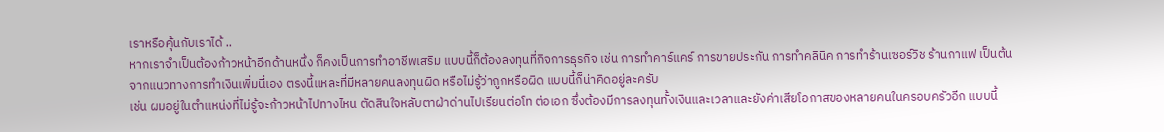เราหรือคุ้นกับเราได้ ..
หากเราจำเป็นต้องก้าวหน้าอีกด้านหนึ่ง ก็คงเป็นการทำอาชีพเสริม แบบนี้ก็ต้องลงทุนที่กิจการธุรกิจ เช่น การทำคาร์แคร์ การขายประกัน การทำคลินิค การทำร้านเซอร์วิช ร้านกาแฟ เป็นต้น
จากแนวทางการทำเงินเพิ่มนี่เอง ตรงนี้แหละที่มีหลายคนลงทุนผิด หรือไม่รู้ว่าถูกหรือผิด แบบนี้ก็น่าคิดอยู่ละครับ
เช่น ผมอยู่ในตำแหน่งที่ไม่รู้จะก้าวหน้าไปทางไหน ตัดสินใจหลับตาฝ่าด่านไปเรียนต่อโท ต่อเอก ซึ่งต้องมีการลงทุนทั้งเงินและเวลาและยังค่าเสียโอกาสของหลายคนในครอบครัวอีก แบบนี้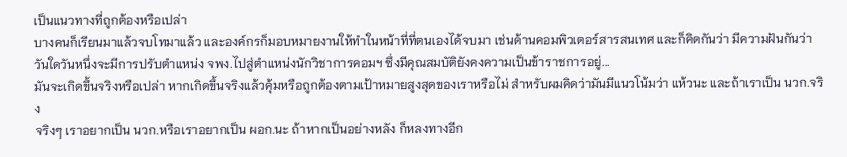เป็นแนวทางที่ถูกต้องหรือเปล่า
บางคนก็เรียนมาแล้วจบโทมาแล้ว และองค์กรก็มอบหมายงานให้ทำในหน้าที่ที่ตนเองได้จบมา เช่นด้านคอมพิวเตอร์สารสนเทศ และก็คิดกันว่า มีความฝันกันว่า วันใดวันหนึ่งจะมีการปรับตำแหน่ง จพง.ไปสู่ตำแหน่งนักวิชาการคอมฯ ซึ่งมีคุณสมบัติยังคงความเป็นข้าราชการอยู่...
มันจะเกิดขึ้นจริงหรือเปล่า หากเกิดขึ้นจริงแล้วคุ้มหรือถูกต้องตามเป้าหมายสูงสุดของเราหรือไม่ สำหรับผมคิดว่ามันมีแนวโน้มว่า แห้วนะ และถ้าเราเป็น นวก.จริง
จริงๆ เราอยากเป็น นวก.หรือเราอยากเป็น ผอก.นะ ถ้าหากเป็นอย่างหลัง ก็หลงทางอีก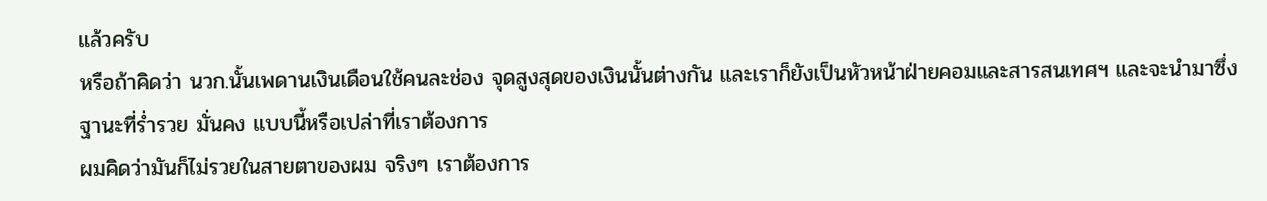แล้วครับ
หรือถ้าคิดว่า นวก.นั้นเพดานเงินเดือนใช้คนละช่อง จุดสูงสุดของเงินนั้นต่างกัน และเราก็ยังเป็นหัวหน้าฝ่ายคอมและสารสนเทศฯ และจะนำมาซึ่งฐานะที่ร่ำรวย มั่นคง แบบนี้หรือเปล่าที่เราต้องการ
ผมคิดว่ามันก็ไม่รวยในสายตาของผม จริงๆ เราต้องการ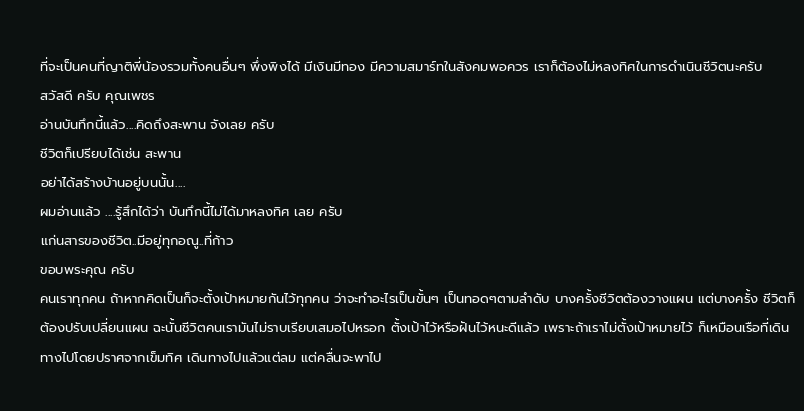ที่จะเป็นคนที่ญาติพี่น้องรวมทั้งคนอื่นๆ พึ่งพิงได้ มีเงินมีทอง มีความสมาร์ทในสังคมพอควร เราก็ต้องไม่หลงทิศในการดำเนินชีวิตนะครับ
สวัสดี ครับ คุณเพชร
อ่านบันทึกนี้แล้ว....คิดถึงสะพาน จังเลย ครับ
ชีวิตก็เปรียบได้เช่น สะพาน
อย่าได้สร้างบ้านอยู่บนนั้น....
ผมอ่านแล้ว ....รู้สึกได้ว่า บันทึกนี้ไม่ได้มาหลงทิศ เลย ครับ
แก่นสารของชีวิต..มีอยู่ทุกอณู..ที่ก้าว
ขอบพระคุณ ครับ
คนเราทุกคน ถ้าหากคิดเป็นก็จะตั้งเป้าหมายกันไว้ทุกคน ว่าจะทำอะไรเป็นขั้นๆ เป็นทอดๆตามลำดับ บางครั้งชีวิตต้องวางแผน แต่บางครั้ง ชีวิตก็ต้องปรับเปลี่ยนแผน ฉะนั้นชีวิตคนเรามันไม่ราบเรียบเสมอไปหรอก ตั้งเป้าไว้หรือฝันไว้หนะดีแล้ว เพราะถ้าเราไม่ตั้งเป้าหมายไว้ ก็เหมือนเรือที่เดินทางไปโดยปราศจากเข็มทิศ เดินทางไปแล้วแต่ลม แต่คลื่นจะพาไป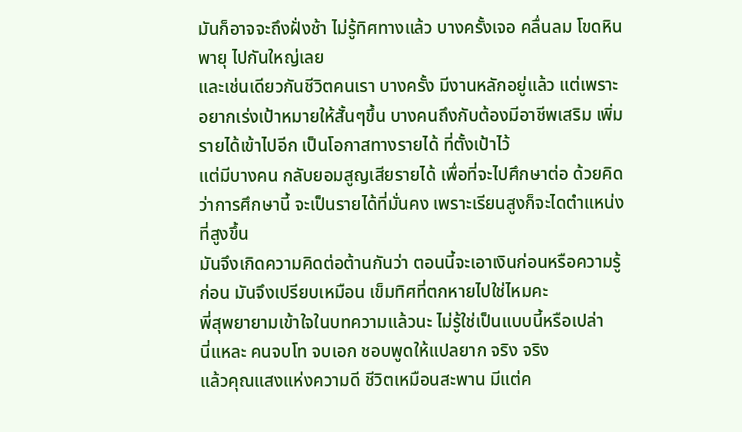มันก็อาจจะถึงฝั่งช้า ไม่รู้ทิศทางแล้ว บางครั้งเจอ คลื่นลม โขดหิน พายุ ไปกันใหญ่เลย
และเช่นเดียวกันชีวิตคนเรา บางครั้ง มีงานหลักอยู่แล้ว แต่เพราะอยากเร่งเป้าหมายให้สั้นๆขึ้น บางคนถึงกับต้องมีอาชีพเสริม เพิ่มรายได้เข้าไปอีก เป็นโอกาสทางรายได้ ที่ตั้งเป้าไว้
แต่มีบางคน กลับยอมสูญเสียรายได้ เพื่อที่จะไปศึกษาต่อ ด้วยคิดว่าการศึกษานี้ จะเป็นรายได้ที่มั่นคง เพราะเรียนสูงก็จะไดตำแหน่งที่สูงขึ้น
มันจึงเกิดความคิดต่อต้านกันว่า ตอนนี้จะเอาเงินก่อนหรือความรู้ก่อน มันจึงเปรียบเหมือน เข็มทิศที่ตกหายไปใช่ไหมคะ
พี่สุพยายามเข้าใจในบทความแล้วนะ ไม่รู้ใช่เป็นแบบนี้หรือเปล่า
นี่แหละ คนจบโท จบเอก ชอบพูดให้แปลยาก จริง จริง
แล้วคุณแสงแห่งความดี ชีวิตเหมือนสะพาน มีแต่ค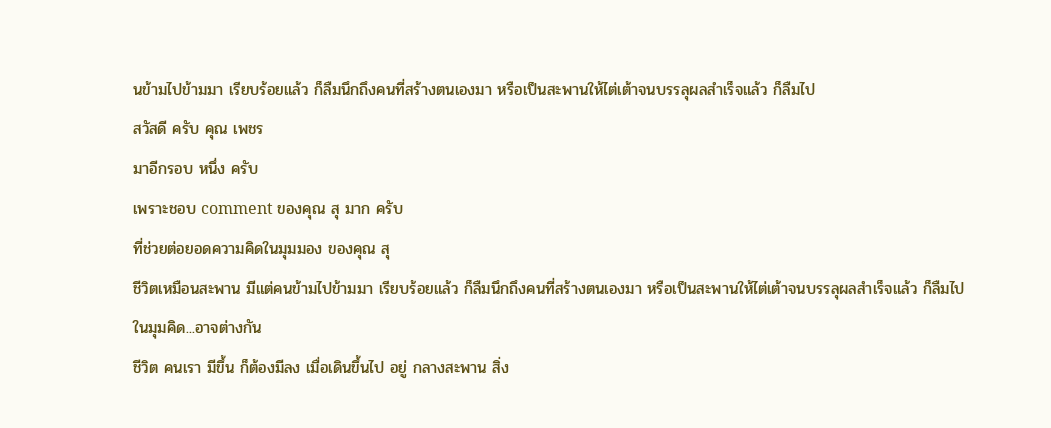นข้ามไปข้ามมา เรียบร้อยแล้ว ก็ลืมนึกถึงคนที่สร้างตนเองมา หรือเป็นสะพานให้ไต่เต้าจนบรรลุผลสำเร็จแล้ว ก็ลืมไป
สวัสดี ครับ คุณ เพชร
มาอีกรอบ หนึ่ง ครับ
เพราะชอบ comment ของคุณ สุ มาก ครับ
ที่ช่วยต่อยอดความคิดในมุมมอง ของคุณ สุ
ชีวิตเหมือนสะพาน มีแต่คนข้ามไปข้ามมา เรียบร้อยแล้ว ก็ลืมนึกถึงคนที่สร้างตนเองมา หรือเป็นสะพานให้ไต่เต้าจนบรรลุผลสำเร็จแล้ว ก็ลืมไป
ในมุมคิด...อาจต่างกัน
ชีวิต คนเรา มีขึ้น ก็ต้องมีลง เมื่อเดินขึ้นไป อยู่ กลางสะพาน สิ่ง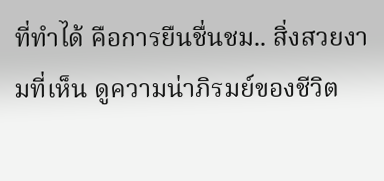ที่ทำได้ คือการยืนชื่นชม.. สิ่งสวยงามที่เห็น ดูความน่าภิรมย์ของชีวิต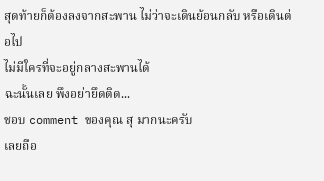สุดท้ายก็ต้องลงจากสะพาน ไม่ว่าจะเดินย้อนกลับ หรือเดินต่อไป
ไม่มีใครที่จะอยู่กลางสะพานได้
ฉะนั้นเลย พึงอย่ายึดติด...
ชอบ comment ของคุณ สุ มากนะครับ
เลยถือ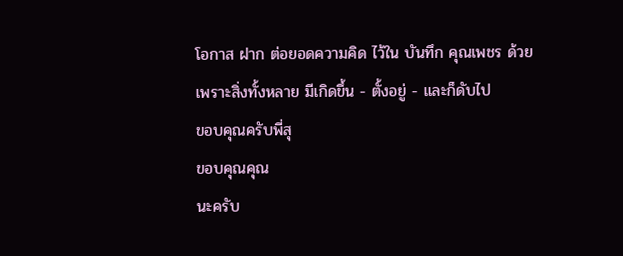โอกาส ฝาก ต่อยอดความคิด ไว้ใน บันทึก คุณเพชร ด้วย
เพราะสิ่งทั้งหลาย มีเกิดขึ้น - ตั้งอยู่ - และก็ดับไป
ขอบคุณครับพี่สุ
ขอบคุณคุณ
นะครับ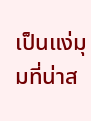เป็นแง่มุมที่น่าส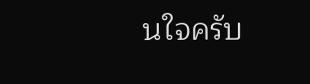นใจครับ